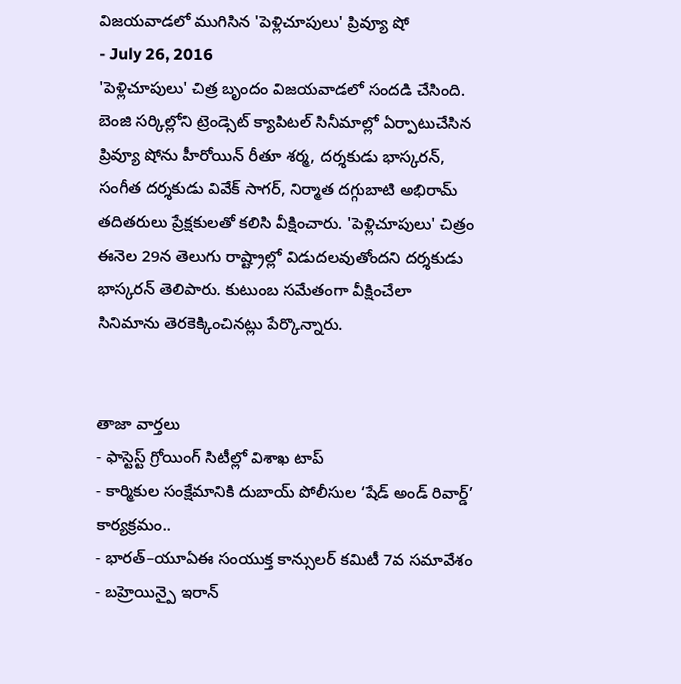విజయవాడలో ముగిసిన 'పెళ్లిచూపులు' ప్రివ్యూ షో
- July 26, 2016
'పెళ్లిచూపులు' చిత్ర బృందం విజయవాడలో సందడి చేసింది. బెంజి సర్కిల్లోని ట్రెండ్సెట్ క్యాపిటల్ సినీమాల్లో ఏర్పాటుచేసిన ప్రివ్యూ షోను హీరోయిన్ రీతూ శర్మ, దర్శకుడు భాస్కరన్, సంగీత దర్శకుడు వివేక్ సాగర్, నిర్మాత దగ్గుబాటి అభిరామ్ తదితరులు ప్రేక్షకులతో కలిసి వీక్షించారు. 'పెళ్లిచూపులు' చిత్రం ఈనెల 29న తెలుగు రాష్ట్రాల్లో విడుదలవుతోందని దర్శకుడు భాస్కరన్ తెలిపారు. కుటుంబ సమేతంగా వీక్షించేలా సినిమాను తెరకెక్కించినట్లు పేర్కొన్నారు.


తాజా వార్తలు
- ఫాస్టెస్ట్ గ్రోయింగ్ సిటీల్లో విశాఖ టాప్
- కార్మికుల సంక్షేమానికి దుబాయ్ పోలీసుల ‘షేడ్ అండ్ రివార్డ్’ కార్యక్రమం..
- భారత్–యూఏఈ సంయుక్త కాన్సులర్ కమిటీ 7వ సమావేశం
- బహ్రెయిన్పై ఇరాన్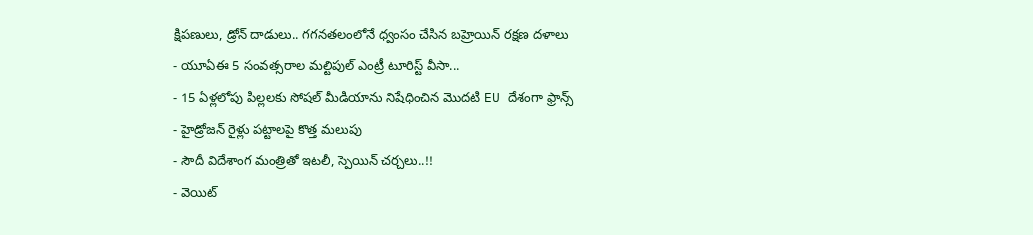క్షిపణులు, డ్రోన్ దాడులు.. గగనతలంలోనే ధ్వంసం చేసిన బహ్రెయిన్ రక్షణ దళాలు
- యూఏఈ 5 సంవత్సరాల మల్టిపుల్ ఎంట్రీ టూరిస్ట్ వీసా...
- 15 ఏళ్లలోపు పిల్లలకు సోషల్ మీడియాను నిషేధించిన మొదటి EU దేశంగా ఫ్రాన్స్
- హైడ్రోజన్ రైళ్లు పట్టాలపై కొత్త మలుపు
- సౌదీ విదేశాంగ మంత్రితో ఇటలీ, స్పెయిన్ చర్చలు..!!
- వెయిట్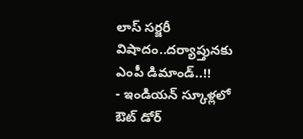లాస్ సర్జరీ విషాదం..దర్యాప్తునకు ఎంపీ డిమాండ్..!!
- ఇండియన్ స్కూళ్లలో ఔట్ డోర్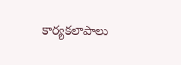కార్యకలాపాలు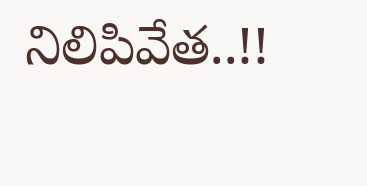నిలిపివేత..!!